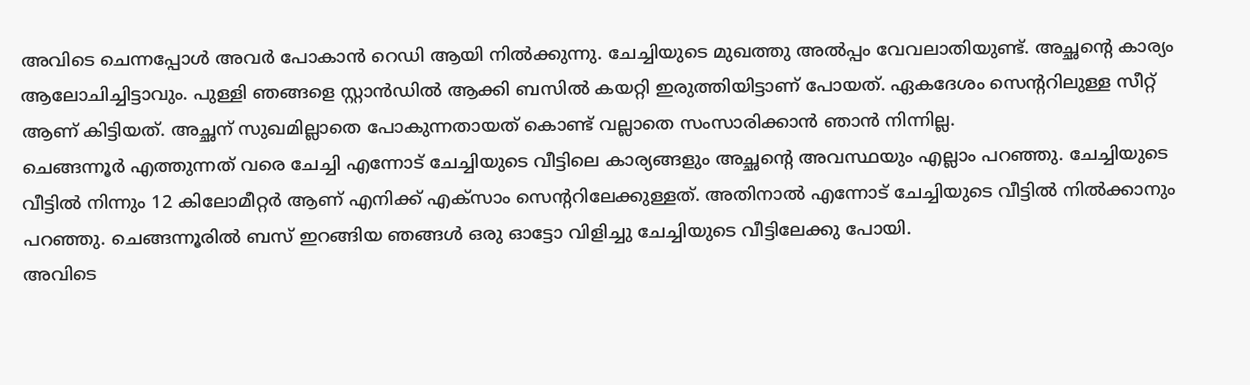അവിടെ ചെന്നപ്പോൾ അവർ പോകാൻ റെഡി ആയി നിൽക്കുന്നു. ചേച്ചിയുടെ മുഖത്തു അൽപ്പം വേവലാതിയുണ്ട്. അച്ഛന്റെ കാര്യം ആലോചിച്ചിട്ടാവും. പുള്ളി ഞങ്ങളെ സ്റ്റാൻഡിൽ ആക്കി ബസിൽ കയറ്റി ഇരുത്തിയിട്ടാണ് പോയത്. ഏകദേശം സെന്ററിലുള്ള സീറ്റ് ആണ് കിട്ടിയത്. അച്ഛന് സുഖമില്ലാതെ പോകുന്നതായത് കൊണ്ട് വല്ലാതെ സംസാരിക്കാൻ ഞാൻ നിന്നില്ല.
ചെങ്ങന്നൂർ എത്തുന്നത് വരെ ചേച്ചി എന്നോട് ചേച്ചിയുടെ വീട്ടിലെ കാര്യങ്ങളും അച്ഛന്റെ അവസ്ഥയും എല്ലാം പറഞ്ഞു. ചേച്ചിയുടെ വീട്ടിൽ നിന്നും 12 കിലോമീറ്റർ ആണ് എനിക്ക് എക്സാം സെന്ററിലേക്കുള്ളത്. അതിനാൽ എന്നോട് ചേച്ചിയുടെ വീട്ടിൽ നിൽക്കാനും പറഞ്ഞു. ചെങ്ങന്നൂരിൽ ബസ് ഇറങ്ങിയ ഞങ്ങൾ ഒരു ഓട്ടോ വിളിച്ചു ചേച്ചിയുടെ വീട്ടിലേക്കു പോയി.
അവിടെ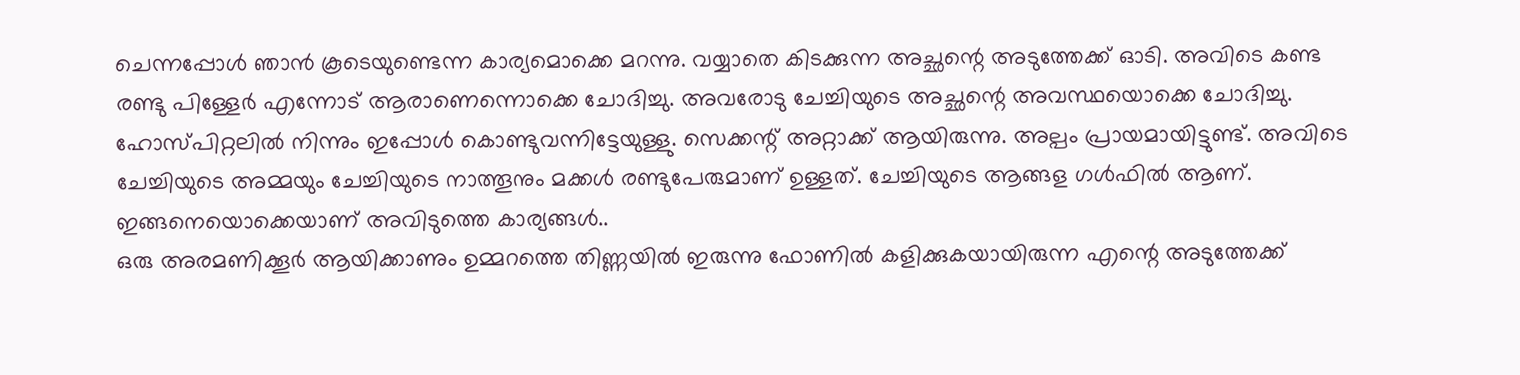ചെന്നപ്പോൾ ഞാൻ കൂടെയുണ്ടെന്ന കാര്യമൊക്കെ മറന്നു. വയ്യാതെ കിടക്കുന്ന അച്ഛന്റെ അടുത്തേക്ക് ഓടി. അവിടെ കണ്ട രണ്ടു പിള്ളേർ എന്നോട് ആരാണെന്നൊക്കെ ചോദിച്ചു. അവരോടു ചേച്ചിയുടെ അച്ഛന്റെ അവസ്ഥയൊക്കെ ചോദിച്ചു. ഹോസ്പിറ്റലിൽ നിന്നും ഇപ്പോൾ കൊണ്ടുവന്നിട്ടേയുള്ളു. സെക്കന്റ് അറ്റാക്ക് ആയിരുന്നു. അല്പം പ്രായമായിട്ടുണ്ട്. അവിടെ ചേച്ചിയുടെ അമ്മയും ചേച്ചിയുടെ നാത്തൂനും മക്കൾ രണ്ടുപേരുമാണ് ഉള്ളത്. ചേച്ചിയുടെ ആങ്ങള ഗൾഫിൽ ആണ്. ഇങ്ങനെയൊക്കെയാണ് അവിടുത്തെ കാര്യങ്ങൾ..
ഒരു അരമണിക്കൂർ ആയിക്കാണും ഉമ്മറത്തെ തിണ്ണയിൽ ഇരുന്നു ഫോണിൽ കളിക്കുകയായിരുന്ന എന്റെ അടുത്തേക്ക്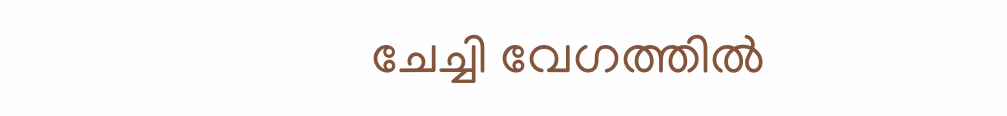ചേച്ചി വേഗത്തിൽ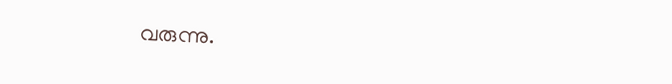വരുന്നു.